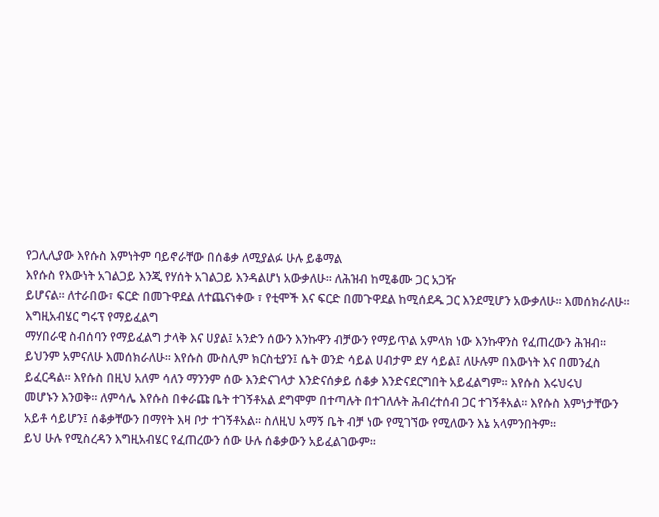የጋሊሊያው እየሱስ እምነትም ባይኖራቸው በሰቆቃ ለሚያልፉ ሁሉ ይቆማል
እየሱስ የእውነት አገልጋይ እንጂ የሃሰት አገልጋይ እንዳልሆነ አውቃለሁ፡፡ ለሕዝብ ከሚቆሙ ጋር አጋዥ
ይሆናል፡፡ ለተራበው፣ ፍርድ በመጉዋደል ለተጨናነቀው ፣ የቲሞች እና ፍርድ በመጉዋደል ከሚሰደዱ ጋር እንደሚሆን አውቃለሁ፡፡ እመሰክራለሁ፡፡ እግዚአብሄር ግሩፕ የማይፈልግ
ማሃበራዊ ስብሰባን የማይፈልግ ታላቅ እና ሀያል፤ አንድን ሰውን እንኩዋን ብቻውን የማይጥል አምላክ ነው እንኩዋንስ የፈጠረውን ሕዝብ፡፡
ይህንም አምናለሁ እመሰክራለሁ፡፡ እየሱስ ሙስሊም ክርስቲያን፤ ሴት ወንድ ሳይል ሀብታም ደሃ ሳይል፤ ለሁሉም በእውነት እና በመንፈስ
ይፈርዳል፡፡ እየሱስ በዚህ አለም ሳለን ማንንም ሰው እንድናገላታ እንድናሰቃይ ሰቆቃ እንድናደርግበት አይፈልግም፡፡ እየሱስ እሩህሩህ
መሆኑን እንወቅ፡፡ ለምሳሌ እየሱስ በቀራጩ ቤት ተገኝቶአል ደግሞም በተጣሉት በተገለሉት ሕብረተሰብ ጋር ተገኝቶአል፡፡ እየሱስ እምነታቸውን
አይቶ ሳይሆን፤ ሰቆቃቸውን በማየት እዛ ቦታ ተገኝቶአል፡፡ ስለዚህ አማኝ ቤት ብቻ ነው የሚገኘው የሚለውን እኔ አላምንበትም፡፡
ይህ ሁሉ የሚስረዳን እግዚአብሄር የፈጠረውን ሰው ሁሉ ሰቆቃውን አይፈልገውም፡፡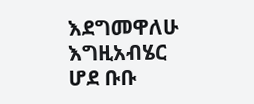እደግመዋለሁ እግዚአብሄር ሆደ ቡቡ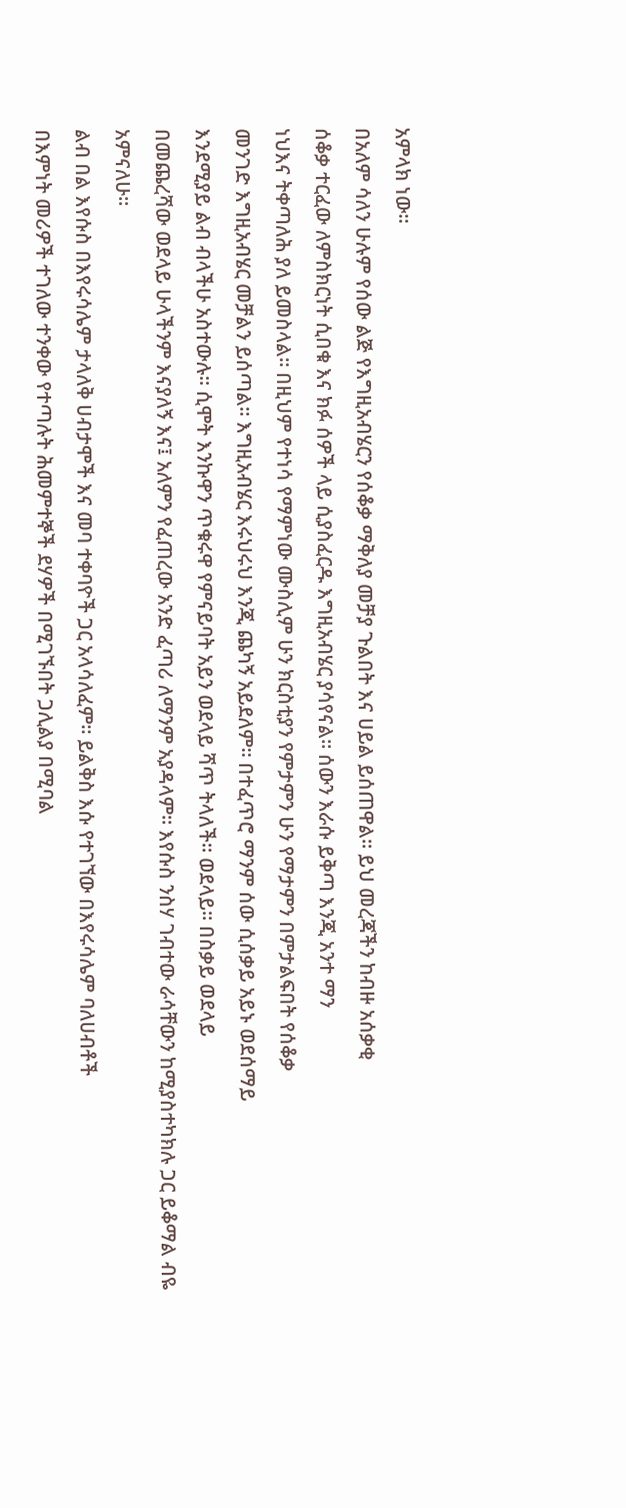አምላክ ነው፡፡
በአለም ሳለን ሁሉም የሰው ልጅ የእግዚአብሄርን የሰቆቃ ማቅለያ መቻያ ጉልበት እና ሀይል ይሰጠዋል፡፡ ይህ መረጃችን ከብዙ አሰቃቂ
ሰቆቃ ተርፈው ለምስክርነት ሲበቁ እና ክፉ ሰዎች ላይ ሲያስፈርዱ እግዚአብሄር ያሳየናል፡፡ ሰውን እራሱ ይቅጣ እንጂ አንተ ማን
ነህእና ትቀጣለሕ ያለ ይመስላል፡፡ በዚህም የተነሳ የማምነው ሙስሊም ሁን ክርስቲያን የምታምን ሁን የማታምን በምታልፍበት የሰቆቃ
መንገድ እግዚአብሄር መቻልን ይሰጣል፡፡ እግዚአብሄር እሩህሩህ እንጂ ጨካኝ አይደለም፡፡ በተፈጥሮ ማንም ሰው ሲሰቃይ አይኑ ወደሰማይ
እንደሚያይ ልብ ብላችሁ አስተውሉ፡፡ ሲሞት እንኩዋን ጥቁሩዋ የምናይባት አይን ወደላይ ሻጥ ትላለች፡፡ ወደላይ፡፡ በስቃይ ወደላይ
በመጨረሻው ወደላይ ሁላችንም እናያለኝ እና፤ አለምን የፈጠረው አንድ ፈጣሪ ለማንም አያዳላም፡፡ እየሱስ ንስሃ ገብተው ራሳቸውን ከሚያስተካክሉ ጋር ይቆማል ብዬ አምናለሁ፡፡
ልብ በል እየሱስ በእየሩሳሌም ታላለቅ ሀብታሞች እና መባ ተቀባዮች ጋር አላሳለፈም፡፡ ይልቅስ እሱ የተገኘው በእየሩሳሌም ባለሀብቶች
በእምነት መሪዎች ተገለው ተንቀው የተጣሉት ሕመምተኞች ደሃዎች በሚገኙበት ጋሊልያ በሚባል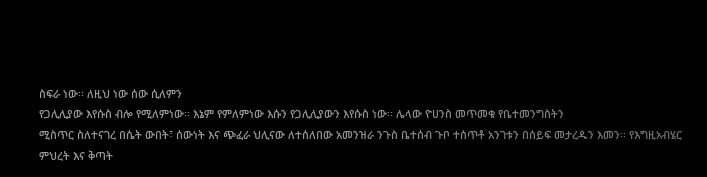ስፍራ ነው፡፡ ለዚህ ነው ሰው ሲለምን
የጋሊሊያው እየሱስ ብሎ የሚለምነው፡፡ እኔም የምለምነው እሱን የጋሊሊያውን እየሱስ ነው፡፡ ሌላው ዮሀንስ መጥመቁ የቤተመንግስትን
ሚስጥር ስለተናገረ በሴት ውበት፣ ሰውነት እና ጭፈራ ህሊናው ለተሰለበው አመንዝራ ንጉስ ቤተሰብ ጉቦ ተሰጥቶ አንገቱን በሰይፍ መታረዱን እመን፡፡ የእግዚአብሄር
ምህረት እና ቅጣት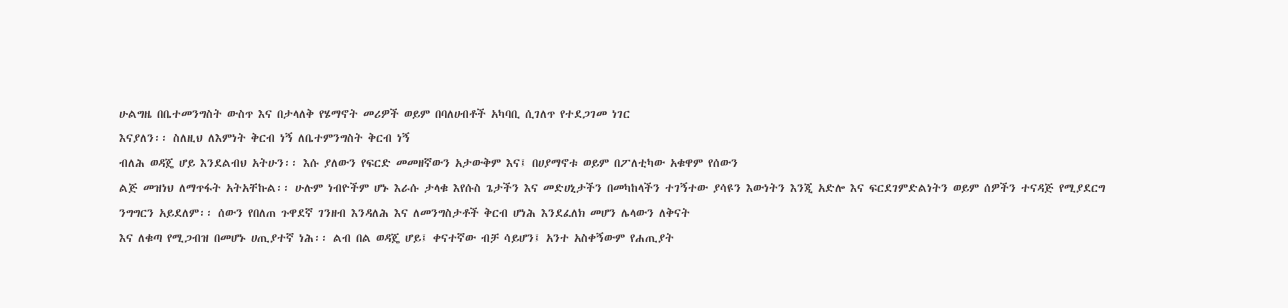ሁልግዜ በቤተመንግስት ውስጥ እና በታላለቅ የሄማኖት መሪዎች ወይም በባለሀብቶች አካባቢ ሲገለጥ የተደጋገመ ነገር
እናያለን፡፡ ስለዚህ ለእምነት ቅርብ ነኝ ለቤተምንግስት ቅርብ ነኝ
ብለሕ ወዳጄ ሆይ እንደልብህ አትሁን፡፡ እሱ ያለውን የፍርድ መመዘኛውን አታውቅም እና፤ በሀያማኖቱ ወይም በፖለቲካው አቁዋም የሰውን
ልጅ መዝነህ ለማጥፋት አትአቸኩል፡፡ ሁሉም ነብዮችም ሆኑ እራሱ ታላቁ እየሱስ ጌታችን እና መድሀኒታችን በመካከላችን ተገኝተው ያሳዩን እውነትን እንጂ አድሎ እና ፍርደገምድልነትን ወይም ሰዎችን ተናዳጅ የሚያደርግ
ንግግርን አይደለም፡፡ ሰውን የበለጠ ጉዋደኛ ገንዘብ እንዳለሕ እና ለመንግስታቶች ቅርብ ሆነሕ እንደፈለክ መሆን ሌላውን ለቅናት
እና ለቁጣ የሚጋብዝ በመሆኑ ሀጢያተኛ ነሕ፡፡ ልብ በል ወዳጄ ሆይ፤ ቀናተኛው ብቻ ሳይሆን፤ አንተ አስቀኝውም የሐጢያት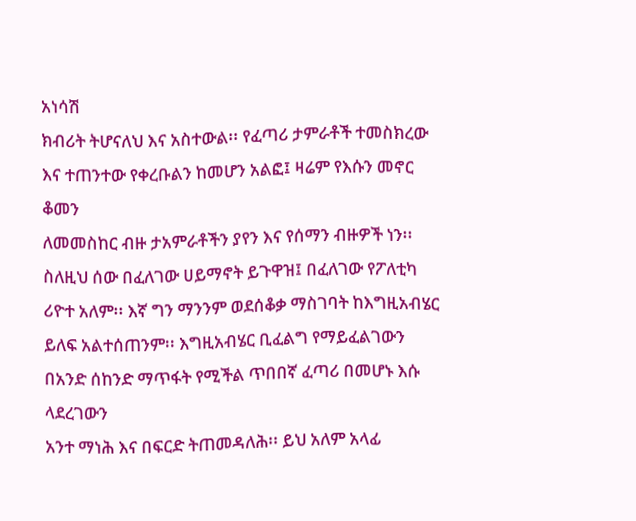አነሳሽ
ክብሪት ትሆናለህ እና አስተውል፡፡ የፈጣሪ ታምራቶች ተመስክረው እና ተጠንተው የቀረቡልን ከመሆን አልፎ፤ ዛሬም የእሱን መኖር ቆመን
ለመመስከር ብዙ ታአምራቶችን ያየን እና የሰማን ብዙዎች ነን፡፡
ስለዚህ ሰው በፈለገው ሀይማኖት ይጉዋዝ፤ በፈለገው የፖለቲካ ሪዮተ አለም፡፡ እኛ ግን ማንንም ወደሰቆቃ ማስገባት ከእግዚአብሄር
ይለፍ አልተሰጠንም፡፡ እግዚአብሄር ቢፈልግ የማይፈልገውን በአንድ ሰከንድ ማጥፋት የሚችል ጥበበኛ ፈጣሪ በመሆኑ እሱ ላደረገውን
አንተ ማነሕ እና በፍርድ ትጠመዳለሕ፡፡ ይህ አለም አላፊ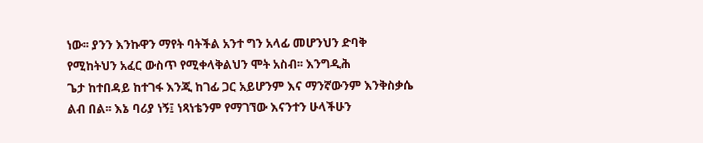ነው፡፡ ያንን እንኩዋን ማየት ባትችል አንተ ግን አላፊ መሆንህን ድባቅ
የሚከትህን አፈር ውስጥ የሚቀላቅልህን ሞት አስብ፡፡ እንግዲሕ
ጌታ ከተበዳይ ከተገፋ እንጂ ከገፊ ጋር አይሆንም እና ማንኛውንም እንቅስቃሴ
ልብ በል፡፡ እኔ ባሪያ ነኝ፤ ነጻነቴንም የማገኘው እናንተን ሁላችሁን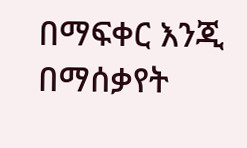በማፍቀር እንጂ በማሰቃየት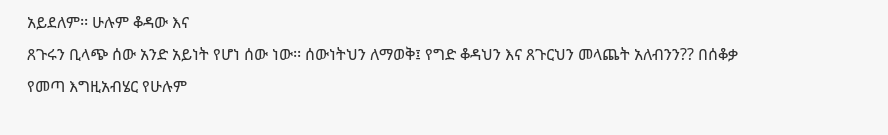አይደለም፡፡ ሁሉም ቆዳው እና
ጸጉሩን ቢላጭ ሰው አንድ አይነት የሆነ ሰው ነው፡፡ ሰውነትህን ለማወቅ፤ የግድ ቆዳህን እና ጸጉርህን መላጨት አለብንን?? በሰቆቃ
የመጣ እግዚአብሄር የሁሉም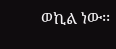ወኪል ነው፡፡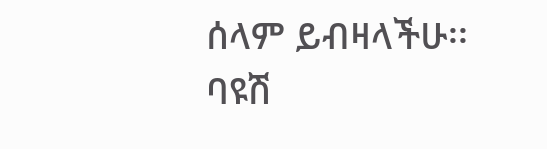ሰላም ይብዛላችሁ፡፡
ባዩሽ